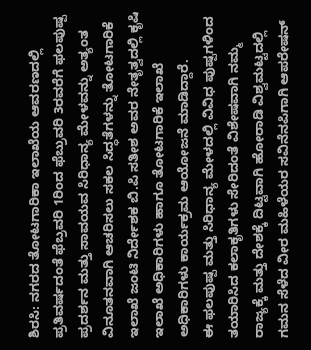ಶಿರಸಿ: ನಗರದ ತೋಟಗಾರಿಕಾ ಇಲಾಖೆಯ ಆವರಣದಲ್ಲಿ ಪ್ರತಿವರ್ಷದಂತೆ ಫೆಬ್ರವರಿ 1ರಿಂದ ಫೆಬ್ರುವರಿ 3ರವರೆಗೆ ಫಲಪುಷ್ಪ ಪ್ರದರ್ಶನ ಮತ್ತು ಸಾವಯವ ಸಿರಿಧಾನ್ಯ ಮೇಳವನ್ನು ಅತ್ಯಂತ ವಿನೂತನವಾಗಿ ಆಚರಿಸಲು ಸಕಲ ಸಿದ್ಧತೆಗಳನ್ನು ತೋಟಗಾರಿಕೆ ಇಲಾಖೆ ಜಂಟಿ ನಿರ್ದೇಶಕ ಬಿ.ಪಿ ಸತೀಶ ಅವರ ನೇತೃತ್ವದಲ್ಲಿ ಕೃಷಿ ಇಲಾಖೆ ಅಧಿಕಾರಿಗಳು ಹಾಗೂ ತೋಟಗಾರಿಕೆ ಇಲಾಖೆ ಅಧಿಕಾರಿಗಳು ಕಾರ್ಯಕ್ರಮ ಆಯೋಜನೆ ಮಾಡಿದ್ದಾರೆ.
ಈ ಫಲಪುಷ್ಪ ಮತ್ತು ಸಿರಿಧಾನ್ಯ ಮೇಳದಲ್ಲಿ ವಿವಿಧ ಪುಷ್ಪಗಳಿಂದ ತಯಾರಿಸಿದ ಕಲಾಕೃತಿಗಳು ಸೇರಿದಂತೆ ವಿಶೇಷವಾಗಿ ನಮ್ಮ ರಾಜ್ಯಕ್ಕೆ ಮತ್ತು ದೇಶಕ್ಕೆ ದಿಟ್ಟವಾಗಿ ಹೋರಾಡಿ ವಿಶ್ವಮಟ್ಟದಲ್ಲಿ ಗಮನ ಸೆಳೆದ ವೀರ ಮಹಿಳೆಯರ ಸವಿನೆನಪಿಗಾಗಿ ಆಪರೇಷನ್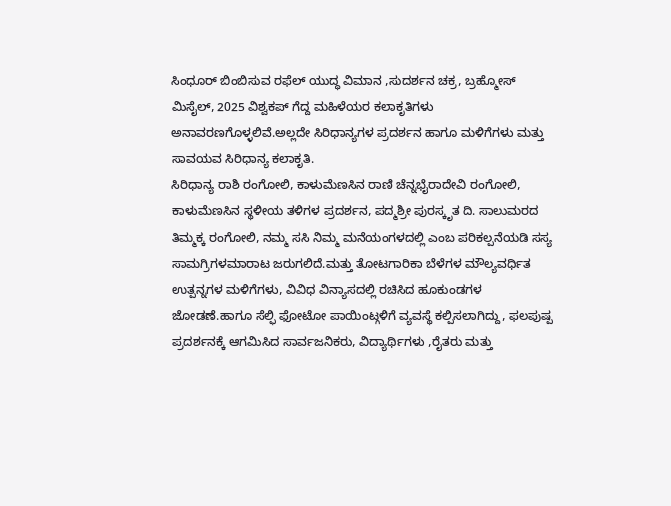ಸಿಂಧೂರ್ ಬಿಂಬಿಸುವ ರಫೆಲ್ ಯುದ್ಧ ವಿಮಾನ ,ಸುದರ್ಶನ ಚಕ್ರ, ಬ್ರಹ್ಮೋಸ್ ಮಿಸೈಲ್, 2025 ವಿಶ್ವಕಪ್ ಗೆದ್ದ ಮಹಿಳೆಯರ ಕಲಾಕೃತಿಗಳು ಅನಾವರಣಗೊಳ್ಳಲಿವೆ.ಅಲ್ಲದೇ ಸಿರಿಧಾನ್ಯಗಳ ಪ್ರದರ್ಶನ ಹಾಗೂ ಮಳಿಗೆಗಳು ಮತ್ತು ಸಾವಯವ ಸಿರಿಧಾನ್ಯ ಕಲಾಕೃತಿ.
ಸಿರಿಧಾನ್ಯ ರಾಶಿ ರಂಗೋಲಿ, ಕಾಳುಮೆಣಸಿನ ರಾಣಿ ಚೆನ್ನಭೈರಾದೇವಿ ರಂಗೋಲಿ, ಕಾಳುಮೆಣಸಿನ ಸ್ಥಳೀಯ ತಳಿಗಳ ಪ್ರದರ್ಶನ, ಪದ್ಮಶ್ರೀ ಪುರಸ್ಕೃತ ದಿ. ಸಾಲುಮರದ ತಿಮ್ಮಕ್ಕ ರಂಗೋಲಿ, ನಮ್ಮ ಸಸಿ ನಿಮ್ಮ ಮನೆಯಂಗಳದಲ್ಲಿ ಎಂಬ ಪರಿಕಲ್ಪನೆಯಡಿ ಸಸ್ಯ ಸಾಮಗ್ರಿಗಳಮಾರಾಟ ಜರುಗಲಿದೆ.ಮತ್ತು ತೋಟಗಾರಿಕಾ ಬೆಳೆಗಳ ಮೌಲ್ಯವರ್ಧಿತ ಉತ್ಪನ್ನಗಳ ಮಳಿಗೆಗಳು, ವಿವಿಧ ವಿನ್ಯಾಸದಲ್ಲಿ ರಚಿಸಿದ ಹೂಕುಂಡಗಳ ಜೋಡಣೆ.ಹಾಗೂ ಸೆಲ್ಫಿ ಫೋಟೋ ಪಾಯಿಂಟ್ಗಳಿಗೆ ವ್ಯವಸ್ಥೆ ಕಲ್ಪಿಸಲಾಗಿದ್ದು, ಫಲಪುಷ್ಪ ಪ್ರದರ್ಶನಕ್ಕೆ ಆಗಮಿಸಿದ ಸಾರ್ವಜನಿಕರು, ವಿದ್ಯಾರ್ಥಿಗಳು ,ರೈತರು ಮತ್ತು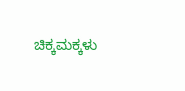ಚಿಕ್ಕಮಕ್ಕಳು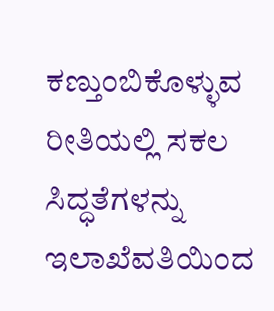ಕಣ್ತುಂಬಿಕೊಳ್ಳುವ ರೀತಿಯಲ್ಲಿ ಸಕಲ ಸಿದ್ಧತೆಗಳನ್ನು ಇಲಾಖೆವತಿಯಿಂದ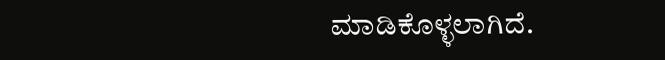ಮಾಡಿಕೊಳ್ಳಲಾಗಿದೆ.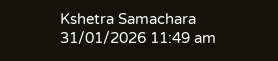Kshetra Samachara
31/01/2026 11:49 am